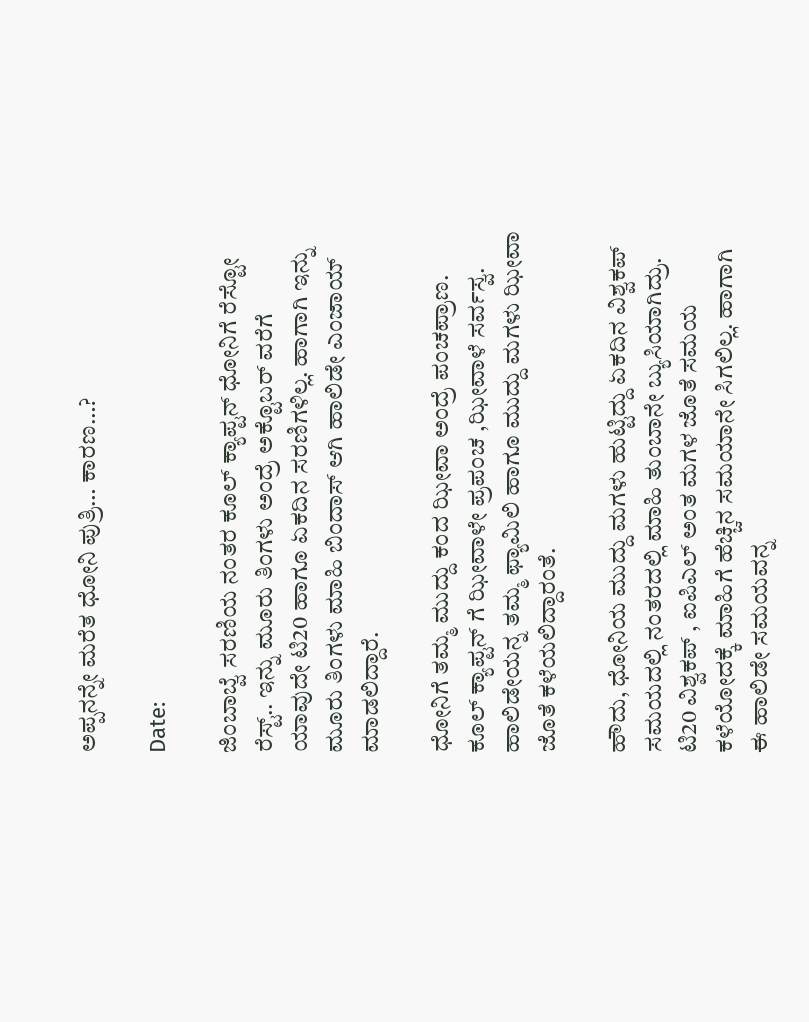ಅಪ್ಪನನ್ನೇ ಮರೆತ ಧೋನಿ ಪುತ್ರಿ… ಕಾರಣ…?

Date:

ಜಿಂಬಾಬ್ವೆ ಸರಣಿಯ ನಂತರ ಕೂಲ್ ಕ್ಯಾಪ್ಟನ್ ಧೋನಿಗೆ ರೆಸ್ಟೋ ರೆಸ್ಟ್.. ಇನ್ನು ಮೂರು ತಿಂಗಳು ಅಂದ್ರೆ ಅಕ್ಟೊಬರ್ ವರೆಗೆ ಯಾವುದೇ ಟಿ20 ಹಾಗೂ ಏಕದಿನ ಸರಣಿಗಳಿಲ್ಲ. ಹಾಗಾಗಿ ಇನ್ನು ಮೂರು ತಿಂಗಳು ಮಾಹಿ ಬಿಂದಾಸ್ ಆಗಿ ಹಾಲಿಡೇ ಎಂಜಾಯ್ ಮಾಡಲಿದ್ದಾರೆ.

ಧೋನಿಗೆ ತಮ್ಮ ಮುದ್ದು ಕಂದ ಝೀವಾ ಅಂದ್ರೆ ಪಂಚಪ್ರಾಣ. ಕೂಲ್ ಕ್ಯಾಪ್ಟನ್ ಗೆ ಝೀವಾಳೇ ಪ್ರಪಂಚ ,ಝೀವಾಳೆ ಸರ್ವಸ್ವ. ಹಾಲಿಡೇಯನ್ನ ತಮ್ಮ ಫ್ಯಾಮಿಲಿ ಹಾಗೂ ಮುದ್ದು ಮಗಳು ಝೀವಾ ಜೊತೆ ಕಳೆಯಲಿದ್ದಾರಂತೆ.

ಹೌದು, ಧೋನಿಯ ಮುದ್ದು ಮಗಳು ಹುಟ್ಟಿದ್ದು ಏಕದಿನ ವಿಶ್ವಕಪ್ ಸಮಯದಲ್ಲಿ ನಂತರದಲ್ಲಿ ಮಾಹಿ ತುಂಬಾನೇ ಬ್ಯುಸಿಯಾಗಿದ್ರು. ಟಿ20 ವಿಶ್ವಕಪ್ , ಐಪಿಎಲ್ ಅಂತ ಮಗಳ ಜೊತೆ ಸಮಯ ಕಳೆಯೋದಕ್ಕೆ ಮಾಹಿಗೆ ಹೆಚ್ಚಿನ ಸಮಯಾನೇ ಸಿಗಲಿಲ್ಲ. ಹಾಗಾಗಿ ಈ ಹಾಲಿಡೇ ಸಮಯವನ್ನ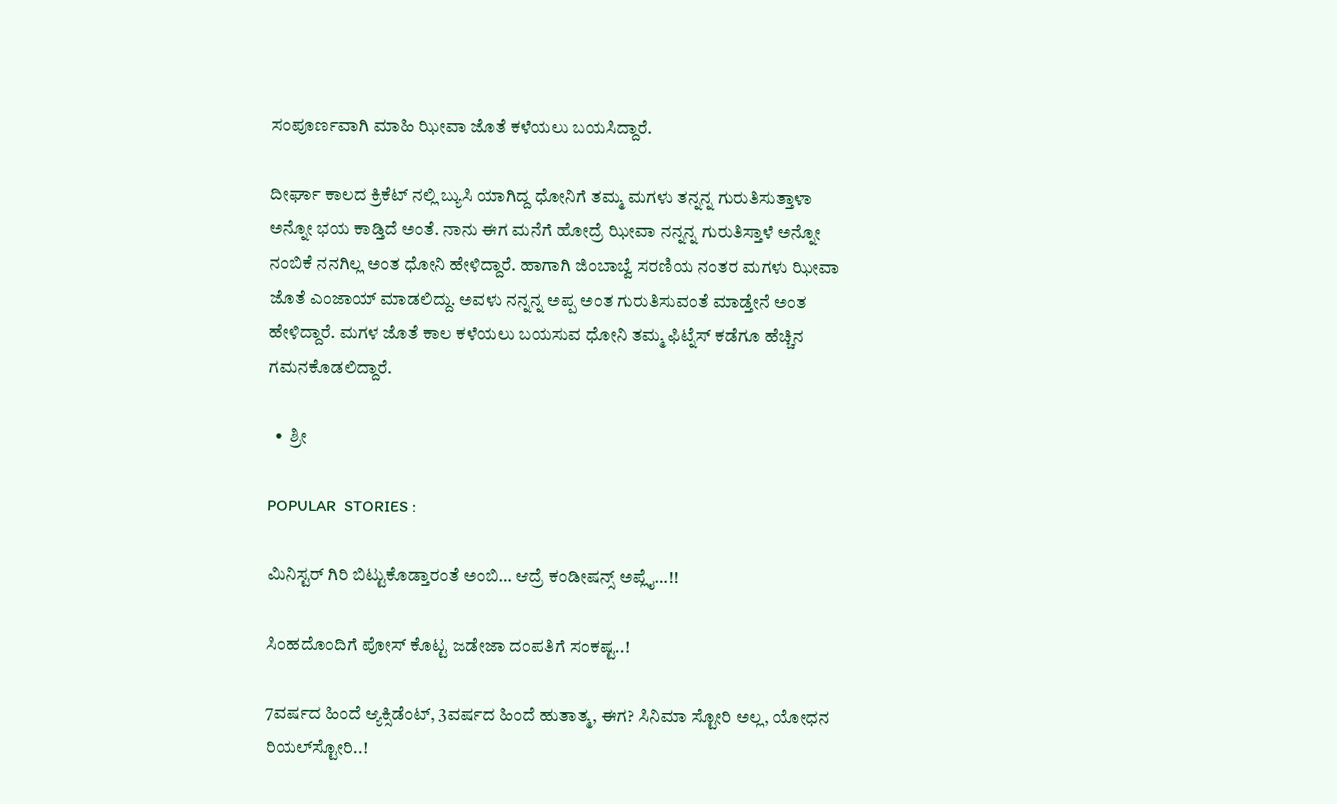ಸಂಪೂರ್ಣವಾಗಿ ಮಾಹಿ ಝೀವಾ ಜೊತೆ ಕಳೆಯಲು ಬಯಸಿದ್ದಾರೆ.

ದೀರ್ಘಾ ಕಾಲದ ಕ್ರಿಕೆಟ್ ನಲ್ಲಿ ಬ್ಯುಸಿ ಯಾಗಿದ್ದ ಧೋನಿಗೆ ತಮ್ಮ ಮಗಳು ತನ್ನನ್ನ ಗುರುತಿಸುತ್ತಾಳಾ ಅನ್ನೋ ಭಯ ಕಾಡ್ತಿದೆ ಅಂತೆ. ನಾನು ಈಗ ಮನೆಗೆ ಹೋದ್ರೆ ಝೀವಾ ನನ್ನನ್ನ ಗುರುತಿಸ್ತಾಳೆ ಅನ್ನೋ ನಂಬಿಕೆ ನನಗಿಲ್ಲ ಅಂತ ಧೋನಿ ಹೇಳಿದ್ದಾರೆ. ಹಾಗಾಗಿ ಜಿಂಬಾಬ್ವೆ ಸರಣಿಯ ನಂತರ ಮಗಳು ಝೀವಾ ಜೊತೆ ಎಂಜಾಯ್ ಮಾಡಲಿದ್ದು. ಅವಳು ನನ್ನನ್ನ ಅಪ್ಪ ಅಂತ ಗುರುತಿಸುವಂತೆ ಮಾಡ್ತೇನೆ ಅಂತ ಹೇಳಿದ್ದಾರೆ. ಮಗಳ ಜೊತೆ ಕಾಲ ಕಳೆಯಲು ಬಯಸುವ ಧೋನಿ ತಮ್ಮ ಫಿಟ್ನೆಸ್ ಕಡೆಗೂ ಹೆಚ್ಚಿನ ಗಮನಕೊಡಲಿದ್ದಾರೆ.

  •  ಶ್ರೀ

POPULAR  STORIES :

ಮಿನಿಸ್ಟರ್ ಗಿರಿ ಬಿಟ್ಟುಕೊಡ್ತಾರಂತೆ ಅಂಬಿ… ಆದ್ರೆ ಕಂಡೀಷನ್ಸ್ ಅಪ್ಲೈ…!!

ಸಿಂಹದೊಂದಿಗೆ ಪೋಸ್ ಕೊಟ್ಟ ಜಡೇಜಾ ದಂಪತಿಗೆ ಸಂಕಷ್ಟ..!

7ವರ್ಷದ ಹಿಂದೆ ಆ್ಯಕ್ಸಿಡೆಂಟ್, 3ವರ್ಷದ ಹಿಂದೆ ಹುತಾತ್ಮ, ಈಗ? ಸಿನಿಮಾ ಸ್ಟೋರಿ ಅಲ್ಲ, ಯೋಧನ ರಿಯಲ್‍ಸ್ಟೋರಿ..!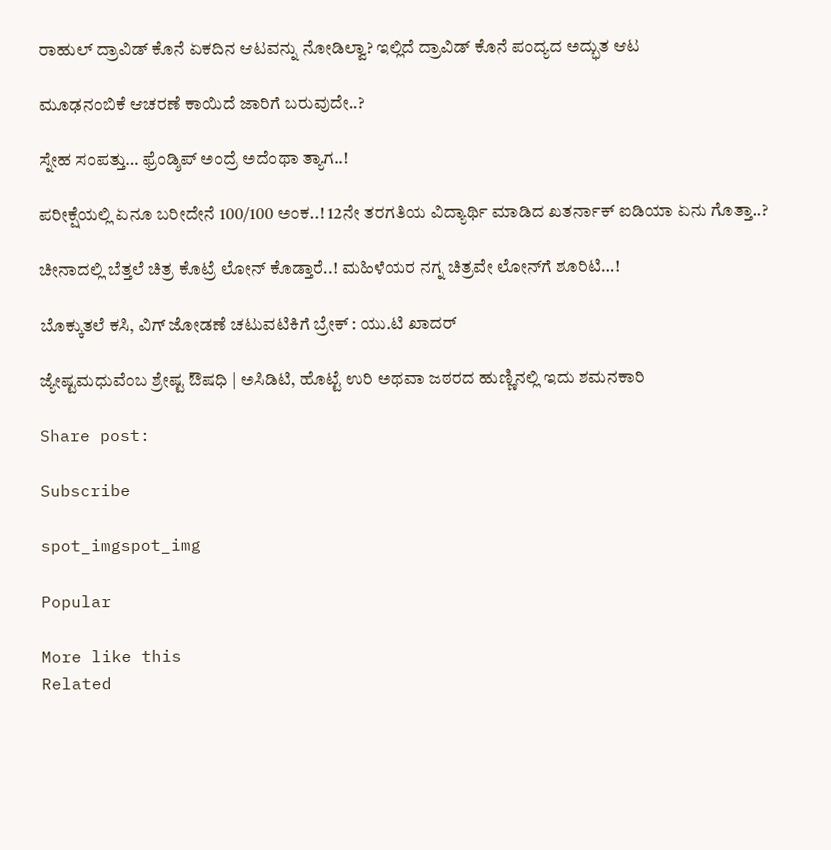ರಾಹುಲ್ ದ್ರಾವಿಡ್ ಕೊನೆ ಏಕದಿನ ಆಟವನ್ನು ನೋಡಿಲ್ವಾ? ಇಲ್ಲಿದೆ ದ್ರಾವಿಡ್ ಕೊನೆ ಪಂದ್ಯದ ಅದ್ಭುತ ಆಟ

ಮೂಢನಂಬಿಕೆ ಆಚರಣೆ ಕಾಯಿದೆ ಜಾರಿಗೆ ಬರುವುದೇ..?

ಸ್ನೇಹ ಸಂಪತ್ತು… ಫ್ರೆಂಡ್ಶಿಪ್ ಅಂದ್ರೆ ಅದೆಂಥಾ ತ್ಯಾಗ..!

ಪರೀಕ್ಷೆಯಲ್ಲಿ ಏನೂ ಬರೀದೇನೆ 100/100 ಅಂಕ..! 12ನೇ ತರಗತಿಯ ವಿದ್ಯಾರ್ಥಿ ಮಾಡಿದ ಖತರ್ನಾಕ್ ಐಡಿಯಾ ಏನು ಗೊತ್ತಾ..?

ಚೀನಾದಲ್ಲಿ ಬೆತ್ತಲೆ ಚಿತ್ರ ಕೊಟ್ರೆ ಲೋನ್ ಕೊಡ್ತಾರೆ..! ಮಹಿಳೆಯರ ನಗ್ನ ಚಿತ್ರವೇ ಲೋನ್‍ಗೆ ಶೂರಿಟಿ…!

ಬೊಕ್ಕುತಲೆ ಕಸಿ, ವಿಗ್ ಜೋಡಣೆ ಚಟುವಟಿಕಿಗೆ ಬ್ರೇಕ್ : ಯು.ಟಿ ಖಾದರ್

ಜ್ಯೇಷ್ಟಮಧುವೆಂಬ ಶ್ರೇಷ್ಟ ಔಷಧಿ | ಅಸಿಡಿಟಿ, ಹೊಟ್ಟೆ ಉರಿ ಅಥವಾ ಜಠರದ ಹುಣ್ಣಿನಲ್ಲಿ ಇದು ಶಮನಕಾರಿ

Share post:

Subscribe

spot_imgspot_img

Popular

More like this
Related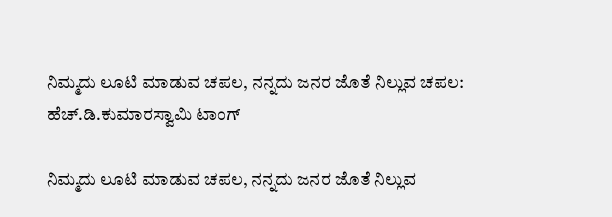ನಿಮ್ಮದು ಲೂಟಿ ಮಾಡುವ ಚಪಲ, ನನ್ನದು ಜನರ ಜೊತೆ ನಿಲ್ಲುವ ಚಪಲ: ಹೆಚ್.ಡಿ.ಕುಮಾರಸ್ವಾಮಿ ಟಾಂಗ್

ನಿಮ್ಮದು ಲೂಟಿ ಮಾಡುವ ಚಪಲ, ನನ್ನದು ಜನರ ಜೊತೆ ನಿಲ್ಲುವ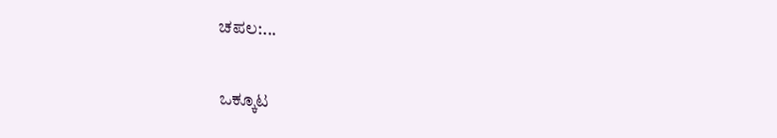ಚಪಲ:...

ಒಕ್ಕೂಟ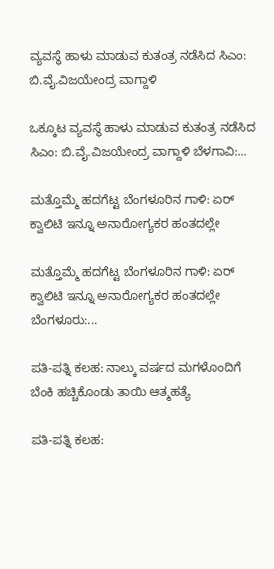ವ್ಯವಸ್ಥೆ ಹಾಳು ಮಾಡುವ ಕುತಂತ್ರ ನಡೆಸಿದ ಸಿಎಂ: ಬಿ.ವೈ.ವಿಜಯೇಂದ್ರ ವಾಗ್ದಾಳಿ

ಒಕ್ಕೂಟ ವ್ಯವಸ್ಥೆ ಹಾಳು ಮಾಡುವ ಕುತಂತ್ರ ನಡೆಸಿದ ಸಿಎಂ: ಬಿ.ವೈ.ವಿಜಯೇಂದ್ರ ವಾಗ್ದಾಳಿ ಬೆಳಗಾವಿ:...

ಮತ್ತೊಮ್ಮೆ ಹದಗೆಟ್ಟ ಬೆಂಗಳೂರಿನ ಗಾಳಿ: ಏರ್ ಕ್ವಾಲಿಟಿ ಇನ್ನೂ ಅನಾರೋಗ್ಯಕರ ಹಂತದಲ್ಲೇ

ಮತ್ತೊಮ್ಮೆ ಹದಗೆಟ್ಟ ಬೆಂಗಳೂರಿನ ಗಾಳಿ: ಏರ್ ಕ್ವಾಲಿಟಿ ಇನ್ನೂ ಅನಾರೋಗ್ಯಕರ ಹಂತದಲ್ಲೇ ಬೆಂಗಳೂರು:...

ಪತಿ-ಪತ್ನಿ ಕಲಹ: ನಾಲ್ಕು ವರ್ಷದ ಮಗಳೊಂದಿಗೆ ಬೆಂಕಿ ಹಚ್ಚಿಕೊಂಡು ತಾಯಿ ಆತ್ಮಹತ್ಯೆ

ಪತಿ-ಪತ್ನಿ ಕಲಹ: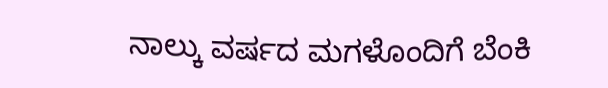ನಾಲ್ಕು ವರ್ಷದ ಮಗಳೊಂದಿಗೆ ಬೆಂಕಿ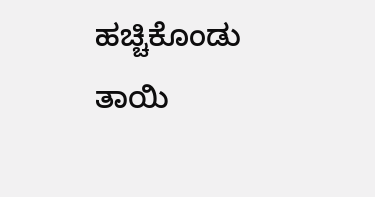ಹಚ್ಚಿಕೊಂಡು ತಾಯಿ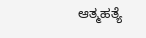ಆತ್ಮಹತ್ಯೆ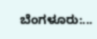ಬೆಂಗಳೂರು:...